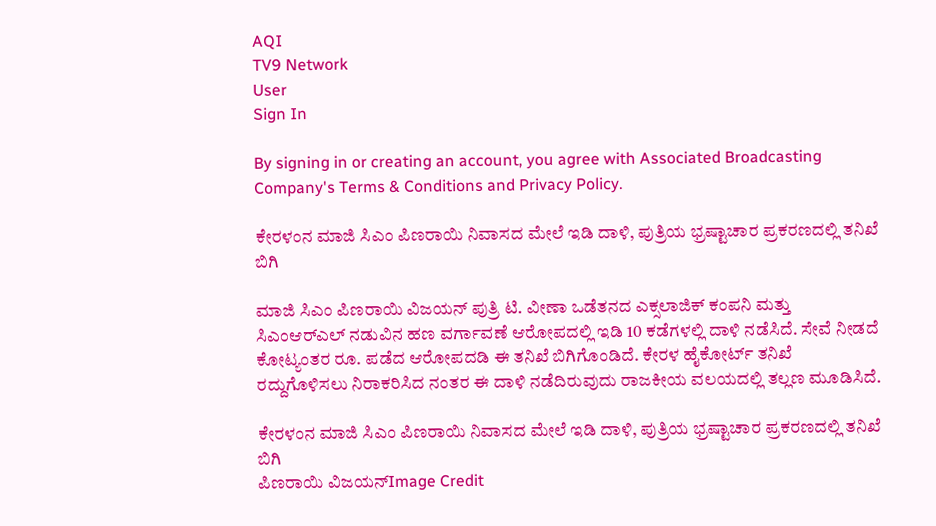AQI
TV9 Network
User
Sign In

By signing in or creating an account, you agree with Associated Broadcasting Company's Terms & Conditions and Privacy Policy.

ಕೇರಳಂನ ಮಾಜಿ ಸಿಎಂ ಪಿಣರಾಯಿ ನಿವಾಸದ ಮೇಲೆ ಇಡಿ ದಾಳಿ, ಪುತ್ರಿಯ ಭ್ರಷ್ಟಾಚಾರ ಪ್ರಕರಣದಲ್ಲಿ ತನಿಖೆ ಬಿಗಿ

ಮಾಜಿ ಸಿಎಂ ಪಿಣರಾಯಿ ವಿಜಯನ್ ಪುತ್ರಿ ಟಿ. ವೀಣಾ ಒಡೆತನದ ಎಕ್ಸಲಾಜಿಕ್ ಕಂಪನಿ ಮತ್ತು ಸಿಎಂಆರ್‌ಎಲ್ ನಡುವಿನ ಹಣ ವರ್ಗಾವಣೆ ಆರೋಪದಲ್ಲಿ ಇಡಿ 10 ಕಡೆಗಳಲ್ಲಿ ದಾಳಿ ನಡೆಸಿದೆ. ಸೇವೆ ನೀಡದೆ ಕೋಟ್ಯಂತರ ರೂ. ಪಡೆದ ಆರೋಪದಡಿ ಈ ತನಿಖೆ ಬಿಗಿಗೊಂಡಿದೆ. ಕೇರಳ ಹೈಕೋರ್ಟ್ ತನಿಖೆ ರದ್ದುಗೊಳಿಸಲು ನಿರಾಕರಿಸಿದ ನಂತರ ಈ ದಾಳಿ ನಡೆದಿರುವುದು ರಾಜಕೀಯ ವಲಯದಲ್ಲಿ ತಲ್ಲಣ ಮೂಡಿಸಿದೆ.

ಕೇರಳಂನ ಮಾಜಿ ಸಿಎಂ ಪಿಣರಾಯಿ ನಿವಾಸದ ಮೇಲೆ ಇಡಿ ದಾಳಿ, ಪುತ್ರಿಯ ಭ್ರಷ್ಟಾಚಾರ ಪ್ರಕರಣದಲ್ಲಿ ತನಿಖೆ ಬಿಗಿ
ಪಿಣರಾಯಿ ವಿಜಯನ್Image Credit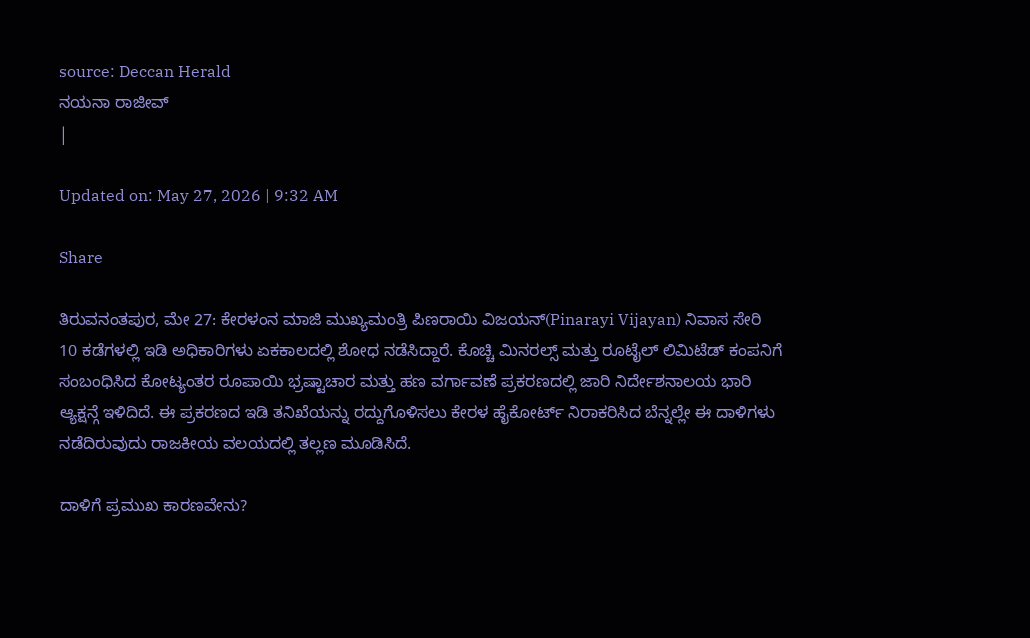source: Deccan Herald
ನಯನಾ ರಾಜೀವ್
|

Updated on: May 27, 2026 | 9:32 AM

Share

ತಿರುವನಂತಪುರ, ಮೇ 27: ಕೇರಳಂನ ಮಾಜಿ ಮುಖ್ಯಮಂತ್ರಿ ಪಿಣರಾಯಿ ವಿಜಯನ್(Pinarayi Vijayan) ನಿವಾಸ ಸೇರಿ 10 ಕಡೆಗಳಲ್ಲಿ ಇಡಿ ಅಧಿಕಾರಿಗಳು ಏಕಕಾಲದಲ್ಲಿ ಶೋಧ ನಡೆಸಿದ್ದಾರೆ. ಕೊಚ್ಚಿ ಮಿನರಲ್ಸ್ ಮತ್ತು ರೂಟೈಲ್ ಲಿಮಿಟೆಡ್ ಕಂಪನಿಗೆ ಸಂಬಂಧಿಸಿದ ಕೋಟ್ಯಂತರ ರೂಪಾಯಿ ಭ್ರಷ್ಟಾಚಾರ ಮತ್ತು ಹಣ ವರ್ಗಾವಣೆ ಪ್ರಕರಣದಲ್ಲಿ ಜಾರಿ ನಿರ್ದೇಶನಾಲಯ ಭಾರಿ ಆ್ಯಕ್ಷನ್ಗೆ ಇಳಿದಿದೆ. ಈ ಪ್ರಕರಣದ ಇಡಿ ತನಿಖೆಯನ್ನು ರದ್ದುಗೊಳಿಸಲು ಕೇರಳ ಹೈಕೋರ್ಟ್ ನಿರಾಕರಿಸಿದ ಬೆನ್ನಲ್ಲೇ ಈ ದಾಳಿಗಳು ನಡೆದಿರುವುದು ರಾಜಕೀಯ ವಲಯದಲ್ಲಿ ತಲ್ಲಣ ಮೂಡಿಸಿದೆ.

ದಾಳಿಗೆ ಪ್ರಮುಖ ಕಾರಣವೇನು?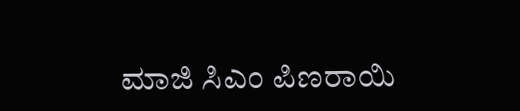ಮಾಜಿ ಸಿಎಂ ಪಿಣರಾಯಿ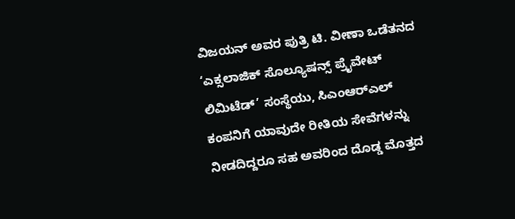ವಿಜಯನ್ ಅವರ ಪುತ್ರಿ ಟಿ. ವೀಣಾ ಒಡೆತನದ ‘ಎಕ್ಸಲಾಜಿಕ್ ಸೊಲ್ಯೂಷನ್ಸ್ ಪ್ರೈವೇಟ್ ಲಿಮಿಟೆಡ್’ ಸಂಸ್ಥೆಯು, ಸಿಎಂಆರ್‌ಎಲ್ ಕಂಪನಿಗೆ ಯಾವುದೇ ರೀತಿಯ ಸೇವೆಗಳನ್ನು ನೀಡದಿದ್ದರೂ ಸಹ ಅವರಿಂದ ದೊಡ್ಡ ಮೊತ್ತದ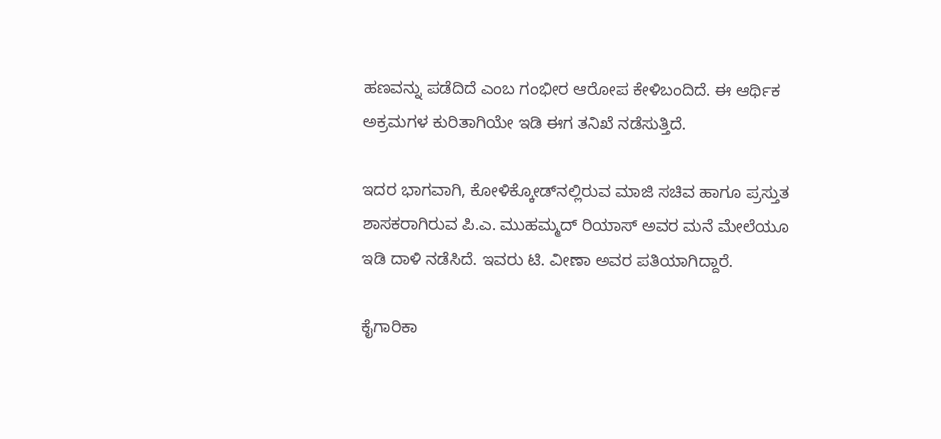ಹಣವನ್ನು ಪಡೆದಿದೆ ಎಂಬ ಗಂಭೀರ ಆರೋಪ ಕೇಳಿಬಂದಿದೆ. ಈ ಆರ್ಥಿಕ ಅಕ್ರಮಗಳ ಕುರಿತಾಗಿಯೇ ಇಡಿ ಈಗ ತನಿಖೆ ನಡೆಸುತ್ತಿದೆ.

ಇದರ ಭಾಗವಾಗಿ, ಕೋಳಿಕ್ಕೋಡ್‌ನಲ್ಲಿರುವ ಮಾಜಿ ಸಚಿವ ಹಾಗೂ ಪ್ರಸ್ತುತ ಶಾಸಕರಾಗಿರುವ ಪಿ.ಎ. ಮುಹಮ್ಮದ್ ರಿಯಾಸ್ ಅವರ ಮನೆ ಮೇಲೆಯೂ ಇಡಿ ದಾಳಿ ನಡೆಸಿದೆ. ಇವರು ಟಿ. ವೀಣಾ ಅವರ ಪತಿಯಾಗಿದ್ದಾರೆ.

ಕೈಗಾರಿಕಾ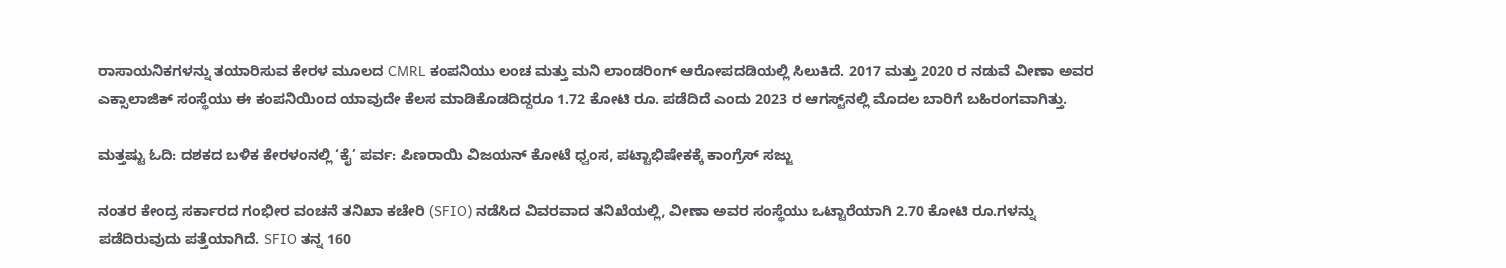ರಾಸಾಯನಿಕಗಳನ್ನು ತಯಾರಿಸುವ ಕೇರಳ ಮೂಲದ CMRL ಕಂಪನಿಯು ಲಂಚ ಮತ್ತು ಮನಿ ಲಾಂಡರಿಂಗ್ ಆರೋಪದಡಿಯಲ್ಲಿ ಸಿಲುಕಿದೆ. 2017 ಮತ್ತು 2020 ರ ನಡುವೆ ವೀಣಾ ಅವರ ಎಕ್ಸಾಲಾಜಿಕ್ ಸಂಸ್ಥೆಯು ಈ ಕಂಪನಿಯಿಂದ ಯಾವುದೇ ಕೆಲಸ ಮಾಡಿಕೊಡದಿದ್ದರೂ 1.72 ಕೋಟಿ ರೂ. ಪಡೆದಿದೆ ಎಂದು 2023 ರ ಆಗಸ್ಟ್‌ನಲ್ಲಿ ಮೊದಲ ಬಾರಿಗೆ ಬಹಿರಂಗವಾಗಿತ್ತು.

ಮತ್ತಷ್ಟು ಓದಿ: ದಶಕದ ಬಳಿಕ ಕೇರಳಂನಲ್ಲಿ ‘ಕೈ’ ಪರ್ವ: ಪಿಣರಾಯಿ ವಿಜಯನ್ ಕೋಟೆ ಧ್ವಂಸ, ಪಟ್ಟಾಭಿಷೇಕಕ್ಕೆ ಕಾಂಗ್ರೆಸ್ ಸಜ್ಜು

ನಂತರ ಕೇಂದ್ರ ಸರ್ಕಾರದ ಗಂಭೀರ ವಂಚನೆ ತನಿಖಾ ಕಚೇರಿ (SFIO) ನಡೆಸಿದ ವಿವರವಾದ ತನಿಖೆಯಲ್ಲಿ, ವೀಣಾ ಅವರ ಸಂಸ್ಥೆಯು ಒಟ್ಟಾರೆಯಾಗಿ 2.70 ಕೋಟಿ ರೂ.ಗಳನ್ನು ಪಡೆದಿರುವುದು ಪತ್ತೆಯಾಗಿದೆ. SFIO ತನ್ನ 160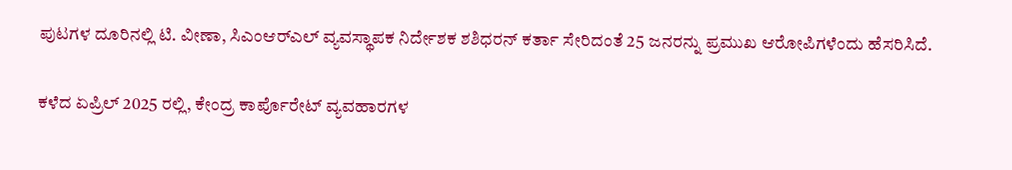ಪುಟಗಳ ದೂರಿನಲ್ಲಿ ಟಿ. ವೀಣಾ, ಸಿಎಂಆರ್‌ಎಲ್ ವ್ಯವಸ್ಥಾಪಕ ನಿರ್ದೇಶಕ ಶಶಿಧರನ್ ಕರ್ತಾ ಸೇರಿದಂತೆ 25 ಜನರನ್ನು ಪ್ರಮುಖ ಆರೋಪಿಗಳೆಂದು ಹೆಸರಿಸಿದೆ.

ಕಳೆದ ಏಪ್ರಿಲ್ 2025 ರಲ್ಲಿ, ಕೇಂದ್ರ ಕಾರ್ಪೊರೇಟ್ ವ್ಯವಹಾರಗಳ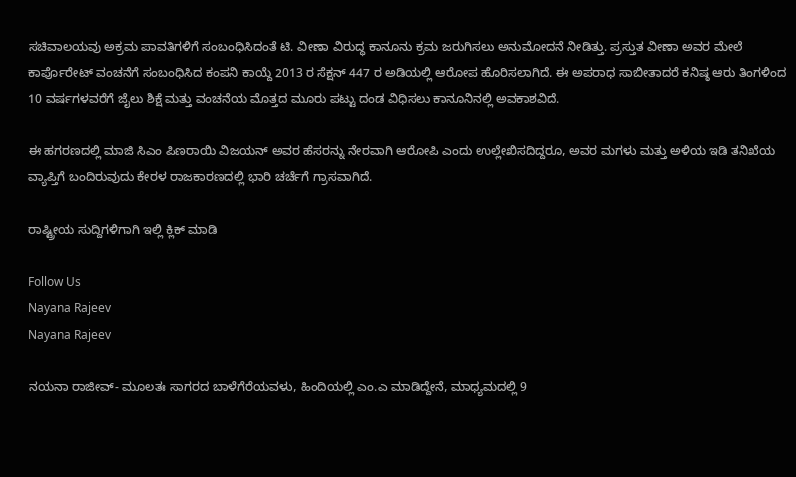ಸಚಿವಾಲಯವು ಅಕ್ರಮ ಪಾವತಿಗಳಿಗೆ ಸಂಬಂಧಿಸಿದಂತೆ ಟಿ. ವೀಣಾ ವಿರುದ್ಧ ಕಾನೂನು ಕ್ರಮ ಜರುಗಿಸಲು ಅನುಮೋದನೆ ನೀಡಿತ್ತು. ಪ್ರಸ್ತುತ ವೀಣಾ ಅವರ ಮೇಲೆ ಕಾರ್ಪೊರೇಟ್ ವಂಚನೆಗೆ ಸಂಬಂಧಿಸಿದ ಕಂಪನಿ ಕಾಯ್ದೆ 2013 ರ ಸೆಕ್ಷನ್ 447 ರ ಅಡಿಯಲ್ಲಿ ಆರೋಪ ಹೊರಿಸಲಾಗಿದೆ. ಈ ಅಪರಾಧ ಸಾಬೀತಾದರೆ ಕನಿಷ್ಠ ಆರು ತಿಂಗಳಿಂದ 10 ವರ್ಷಗಳವರೆಗೆ ಜೈಲು ಶಿಕ್ಷೆ ಮತ್ತು ವಂಚನೆಯ ಮೊತ್ತದ ಮೂರು ಪಟ್ಟು ದಂಡ ವಿಧಿಸಲು ಕಾನೂನಿನಲ್ಲಿ ಅವಕಾಶವಿದೆ.

ಈ ಹಗರಣದಲ್ಲಿ ಮಾಜಿ ಸಿಎಂ ಪಿಣರಾಯಿ ವಿಜಯನ್ ಅವರ ಹೆಸರನ್ನು ನೇರವಾಗಿ ಆರೋಪಿ ಎಂದು ಉಲ್ಲೇಖಿಸದಿದ್ದರೂ, ಅವರ ಮಗಳು ಮತ್ತು ಅಳಿಯ ಇಡಿ ತನಿಖೆಯ ವ್ಯಾಪ್ತಿಗೆ ಬಂದಿರುವುದು ಕೇರಳ ರಾಜಕಾರಣದಲ್ಲಿ ಭಾರಿ ಚರ್ಚೆಗೆ ಗ್ರಾಸವಾಗಿದೆ.

ರಾಷ್ಟ್ರೀಯ ಸುದ್ದಿಗಳಿಗಾಗಿ ಇಲ್ಲಿ ಕ್ಲಿಕ್ ಮಾಡಿ

Follow Us
Nayana Rajeev
Nayana Rajeev

ನಯನಾ ರಾಜೀವ್- ಮೂಲತಃ ಸಾಗರದ ಬಾಳೆಗೆರೆಯವಳು, ಹಿಂದಿಯಲ್ಲಿ ಎಂ.ಎ ಮಾಡಿದ್ದೇನೆ, ಮಾಧ್ಯಮದಲ್ಲಿ 9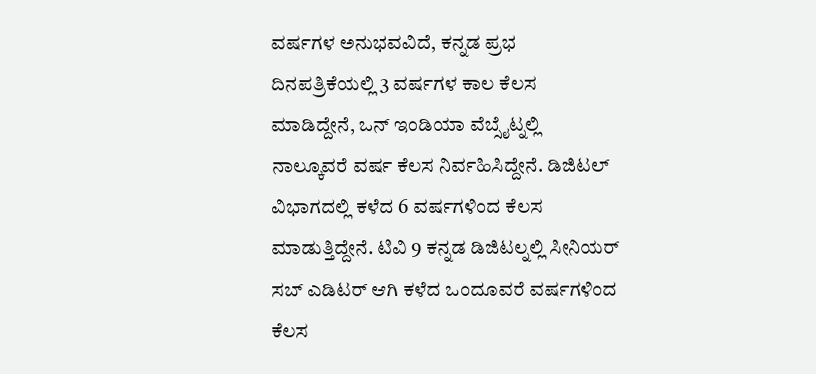ವರ್ಷಗಳ ಅನುಭವವಿದೆ, ಕನ್ನಡ ಪ್ರಭ ದಿನಪತ್ರಿಕೆಯಲ್ಲಿ 3 ವರ್ಷಗಳ ಕಾಲ ಕೆಲಸ ಮಾಡಿದ್ದೇನೆ, ಒನ್ ಇಂಡಿಯಾ ವೆಬ್ಸೈಟ್ನಲ್ಲಿ ನಾಲ್ಕೂವರೆ ವರ್ಷ ಕೆಲಸ ನಿರ್ವಹಿಸಿದ್ದೇನೆ. ಡಿಜಿಟಲ್ ವಿಭಾಗದಲ್ಲಿ ಕಳೆದ 6 ವರ್ಷಗಳಿಂದ ಕೆಲಸ ಮಾಡುತ್ತಿದ್ದೇನೆ. ಟಿವಿ 9 ಕನ್ನಡ ಡಿಜಿಟಲ್ನಲ್ಲಿ ಸೀನಿಯರ್ ಸಬ್ ಎಡಿಟರ್ ಆಗಿ ಕಳೆದ ಒಂದೂವರೆ ವರ್ಷಗಳಿಂದ ಕೆಲಸ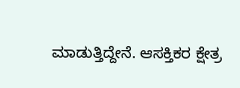ಮಾಡುತ್ತಿದ್ದೇನೆ. ಆಸಕ್ತಿಕರ ಕ್ಷೇತ್ರ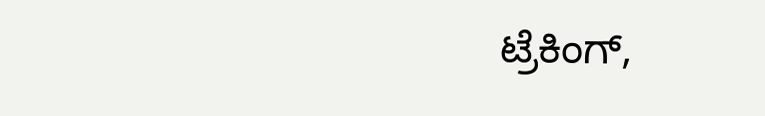ಟ್ರೆಕಿಂಗ್,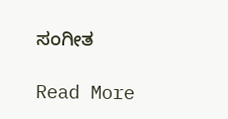ಸಂಗೀತ

Read More